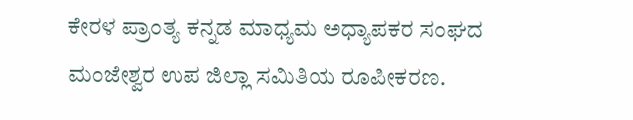ಕೇರಳ ಪ್ರಾಂತ್ಯ ಕನ್ನಡ ಮಾಧ್ಯಮ ಅಧ್ಯಾಪಕರ ಸಂಘದ ಮಂಜೇಶ್ವರ ಉಪ ಜಿಲ್ಲಾ ಸಮಿತಿಯ ರೂಪೀಕರಣ.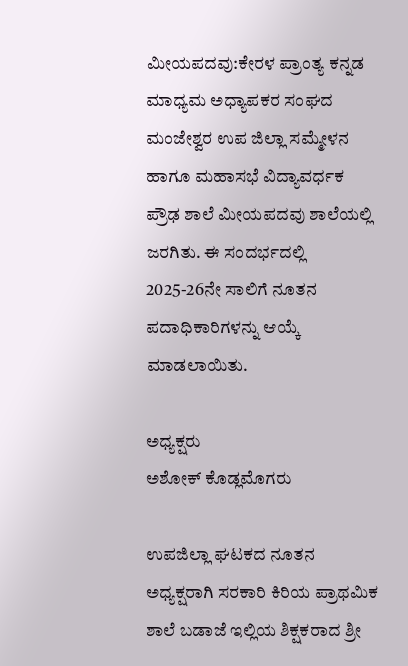ಮೀಯಪದವು:ಕೇರಳ ಪ್ರಾಂತ್ಯ ಕನ್ನಡ ಮಾಧ್ಯಮ ಅಧ್ಯಾಪಕರ ಸಂಘದ ಮಂಜೇಶ್ವರ ಉಪ ಜಿಲ್ಲಾ ಸಮ್ಮೇಳನ ಹಾಗೂ ಮಹಾಸಭೆ ವಿದ್ಯಾವರ್ಧಕ ಪ್ರೌಢ ಶಾಲೆ ಮೀಯಪದವು ಶಾಲೆಯಲ್ಲಿ ಜರಗಿತು. ಈ ಸಂದರ್ಭದಲ್ಲಿ 2025-26ನೇ ಸಾಲಿಗೆ ನೂತನ ಪದಾಧಿಕಾರಿಗಳನ್ನು ಆಯ್ಕೆ ಮಾಡಲಾಯಿತು.

ಅಧ್ಯಕ್ಷರು
ಅಶೋಕ್ ಕೊಡ್ಲಮೊಗರು

ಉಪಜಿಲ್ಲಾ ಘಟಕದ ನೂತನ ಅಧ್ಯಕ್ಷರಾಗಿ ಸರಕಾರಿ ಕಿರಿಯ ಪ್ರಾಥಮಿಕ ಶಾಲೆ ಬಡಾಜೆ ಇಲ್ಲಿಯ ಶಿಕ್ಷಕರಾದ ಶ್ರೀ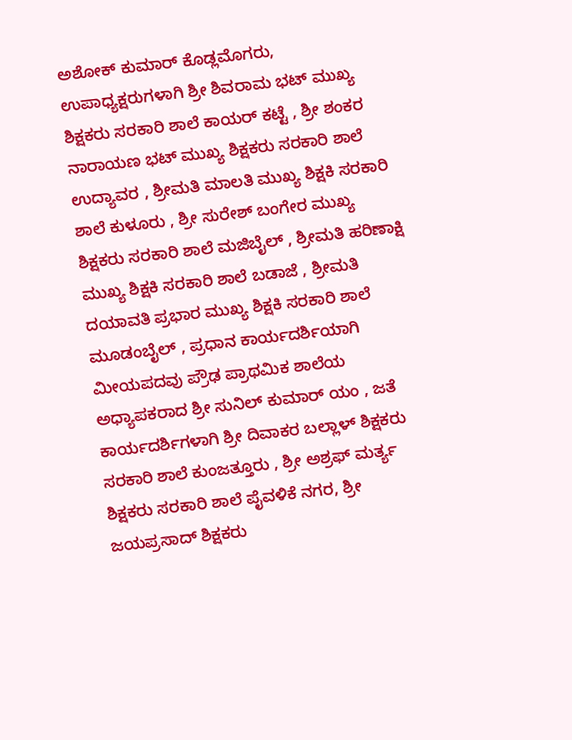ಅಶೋಕ್ ಕುಮಾರ್ ಕೊಡ್ಲಮೊಗರು, ಉಪಾಧ್ಯಕ್ಷರುಗಳಾಗಿ ಶ್ರೀ ಶಿವರಾಮ ಭಟ್ ಮುಖ್ಯ ಶಿಕ್ಷಕರು ಸರಕಾರಿ ಶಾಲೆ ಕಾಯರ್ ಕಟ್ಟೆ , ಶ್ರೀ ಶಂಕರ ನಾರಾಯಣ ಭಟ್ ಮುಖ್ಯ ಶಿಕ್ಷಕರು ಸರಕಾರಿ ಶಾಲೆ ಉದ್ಯಾವರ , ಶ್ರೀಮತಿ ಮಾಲತಿ ಮುಖ್ಯ ಶಿಕ್ಷಕಿ ಸರಕಾರಿ ಶಾಲೆ ಕುಳೂರು , ಶ್ರೀ ಸುರೇಶ್ ಬಂಗೇರ ಮುಖ್ಯ ಶಿಕ್ಷಕರು ಸರಕಾರಿ ಶಾಲೆ ಮಜಿಬೈಲ್ , ಶ್ರೀಮತಿ ಹರಿಣಾಕ್ಷಿ ಮುಖ್ಯ ಶಿಕ್ಷಕಿ ಸರಕಾರಿ ಶಾಲೆ ಬಡಾಜೆ , ಶ್ರೀಮತಿ ದಯಾವತಿ ಪ್ರಭಾರ ಮುಖ್ಯ ಶಿಕ್ಷಕಿ ಸರಕಾರಿ ಶಾಲೆ ಮೂಡಂಬೈಲ್ , ಪ್ರಧಾನ ಕಾರ್ಯದರ್ಶಿಯಾಗಿ ಮೀಯಪದವು ಪ್ರೌಢ ಪ್ರಾಥಮಿಕ ಶಾಲೆಯ ಅಧ್ಯಾಪಕರಾದ ಶ್ರೀ ಸುನಿಲ್ ಕುಮಾರ್ ಯಂ , ಜತೆ ಕಾರ್ಯದರ್ಶಿಗಳಾಗಿ ಶ್ರೀ ದಿವಾಕರ ಬಲ್ಲಾಳ್ ಶಿಕ್ಷಕರು ಸರಕಾರಿ ಶಾಲೆ ಕುಂಜತ್ತೂರು , ಶ್ರೀ ಅಶ್ರಫ್ ಮರ್ತ್ಯ ಶಿಕ್ಷಕರು ಸರಕಾರಿ ಶಾಲೆ ಪೈವಳಿಕೆ ನಗರ, ಶ್ರೀ ಜಯಪ್ರಸಾದ್ ಶಿಕ್ಷಕರು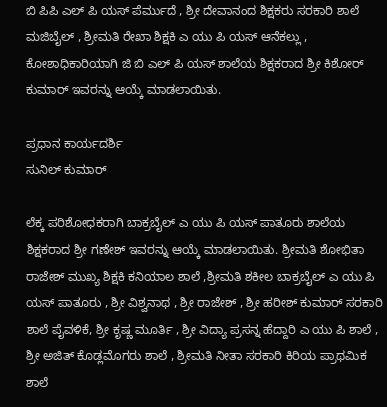ಬಿ ಪಿ‌ಪಿ ಎಲ್ ಪಿ ಯಸ್ ಪೆರ್ಮುದೆ , ಶ್ರೀ ದೇವಾನಂದ ಶಿಕ್ಷಕರು ಸರಕಾರಿ ಶಾಲೆ ಮಜಿಬೈಲ್ , ಶ್ರೀಮತಿ ರೇಖಾ ಶಿಕ್ಷಕಿ ಎ ಯು ಪಿ ಯಸ್ ಆನೆಕಲ್ಲು , ಕೋಶಾಧಿಕಾರಿಯಾಗಿ ಜಿ ಬಿ ಎಲ್ ಪಿ ಯಸ್ ಶಾಲೆಯ ಶಿಕ್ಷಕರಾದ ಶ್ರೀ ಕಿಶೋರ್ ಕುಮಾರ್ ಇವರನ್ನು ಆಯ್ಕೆ ಮಾಡಲಾಯಿತು.

ಪ್ರಧಾನ ಕಾರ್ಯದರ್ಶಿ
ಸುನಿಲ್ ಕುಮಾರ್

ಲೆಕ್ಕ ಪರಿಶೋಧಕರಾಗಿ ಬಾಕ್ರಬೈಲ್ ಎ ಯು ಪಿ ಯಸ್ ಪಾತೂರು ಶಾಲೆಯ ಶಿಕ್ಷಕರಾದ ಶ್ರೀ ಗಣೇಶ್ ಇವರನ್ನು ಆಯ್ಕೆ ಮಾಡಲಾಯಿತು. ಶ್ರೀಮತಿ ಶೋಭಿತಾ ರಾಜೇಶ್ ಮುಖ್ಯ ಶಿಕ್ಷಕಿ ಕನಿಯಾಲ ಶಾಲೆ ,ಶ್ರೀಮತಿ ಶಕೀಲ ಬಾಕ್ರಬೈಲ್ ಎ ಯು ಪಿ ಯಸ್ ಪಾತೂರು , ಶ್ರೀ ವಿಶ್ವನಾಥ , ಶ್ರೀ ರಾಜೇಶ್ , ಶ್ರೀ ಹರೀಶ್ ಕುಮಾರ್ ಸರಕಾರಿ ಶಾಲೆ ಪೈವಳಿಕೆ, ಶ್ರೀ ಕೃಷ್ಣ ಮೂರ್ತಿ , ಶ್ರೀ ವಿದ್ಯಾ ಪ್ರಸನ್ನ ಹೆದ್ದಾರಿ ಎ ಯು ಪಿ ಶಾಲೆ , ಶ್ರೀ ಅಜಿತ್ ಕೊಡ್ಲಮೊಗರು ಶಾಲೆ , ಶ್ರೀಮತಿ ನೀತಾ ಸರಕಾರಿ ಕಿರಿಯ ಪ್ರಾಥಮಿಕ ಶಾಲೆ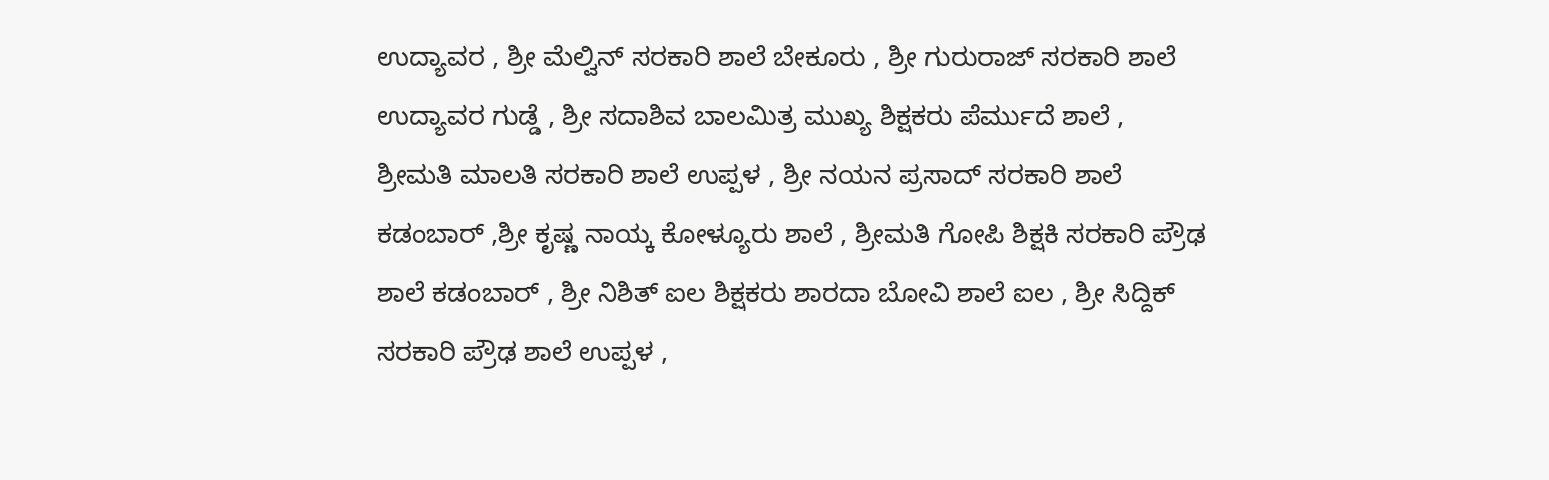ಉದ್ಯಾವರ , ಶ್ರೀ ಮೆಲ್ವಿನ್ ಸರಕಾರಿ ಶಾಲೆ ಬೇಕೂರು , ಶ್ರೀ ಗುರುರಾಜ್ ಸರಕಾರಿ ಶಾಲೆ ಉದ್ಯಾವರ ಗುಡ್ಡೆ , ಶ್ರೀ ಸದಾಶಿವ ಬಾಲಮಿತ್ರ ಮುಖ್ಯ ಶಿಕ್ಷಕರು ಪೆರ್ಮುದೆ ಶಾಲೆ , ಶ್ರೀಮತಿ ಮಾಲತಿ ಸರಕಾರಿ ಶಾಲೆ ಉಪ್ಪಳ , ಶ್ರೀ ನಯನ ಪ್ರಸಾದ್ ಸರಕಾರಿ ಶಾಲೆ ಕಡಂಬಾರ್ ,ಶ್ರೀ ಕೃಷ್ಣ ನಾಯ್ಕ ಕೋಳ್ಯೂರು ಶಾಲೆ , ಶ್ರೀಮತಿ ಗೋಪಿ ಶಿಕ್ಷಕಿ ಸರಕಾರಿ ಪ್ರೌಢ ಶಾಲೆ ಕಡಂಬಾರ್ , ಶ್ರೀ ನಿಶಿತ್ ಐಲ ಶಿಕ್ಷಕರು ಶಾರದಾ ಬೋವಿ ಶಾಲೆ ಐಲ , ಶ್ರೀ ಸಿದ್ದಿಕ್ ಸರಕಾರಿ ಪ್ರೌಢ ಶಾಲೆ ಉಪ್ಪಳ ,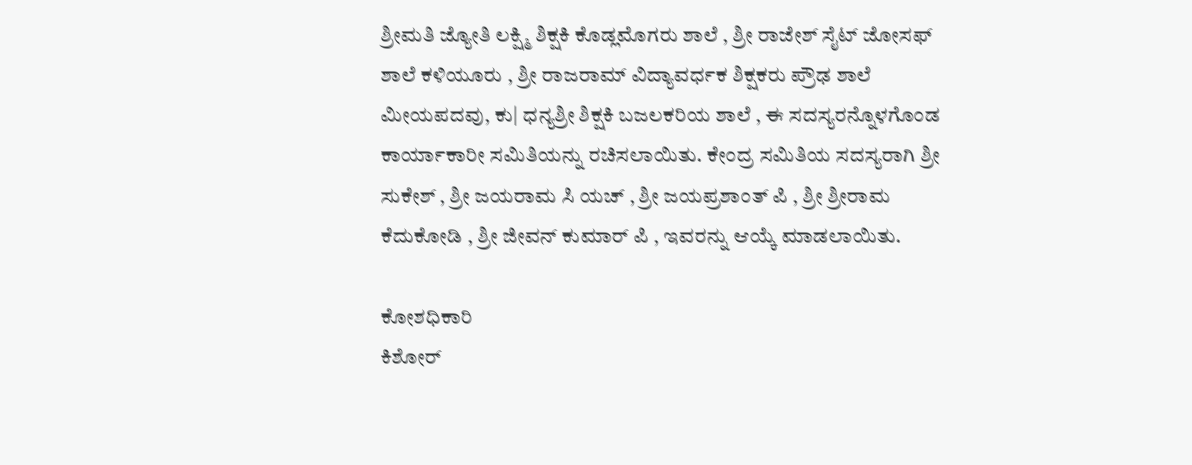ಶ್ರೀಮತಿ ಜ್ಯೋತಿ ಲಕ್ಷ್ಮಿ ಶಿಕ್ಷಕಿ ಕೊಡ್ಲಮೊಗರು ಶಾಲೆ , ಶ್ರೀ ರಾಜೇಶ್ ಸೈಟ್ ಜೋಸಫ್ ಶಾಲೆ ಕಳಿಯೂರು , ಶ್ರೀ ರಾಜರಾಮ್ ವಿದ್ಯಾವರ್ಧಕ ಶಿಕ್ಷಕರು ಪ್ರೌಢ ಶಾಲೆ ಮೀಯಪದವು, ಕು| ಧನ್ಯಶ್ರೀ ಶಿಕ್ಷಕಿ ಬಜಲಕರಿಯ ಶಾಲೆ , ಈ ಸದಸ್ಯರನ್ನೊಳಗೊಂಡ ಕಾರ್ಯಾಕಾರೀ ಸಮಿತಿಯನ್ನು ರಚಿಸಲಾಯಿತು. ಕೇಂದ್ರ ಸಮಿತಿಯ ಸದಸ್ಯರಾಗಿ ಶ್ರೀ ಸುಕೇಶ್ , ಶ್ರೀ ಜಯರಾಮ ಸಿ ಯಚ್ , ಶ್ರೀ ಜಯಪ್ರಶಾಂತ್ ಪಿ , ಶ್ರೀ ಶ್ರೀರಾಮ ಕೆದುಕೋಡಿ , ಶ್ರೀ ಜೀವನ್ ಕುಮಾರ್ ಪಿ , ಇವರನ್ನು ಆಯ್ಕೆ ಮಾಡಲಾಯಿತು.

ಕೋಶಧಿಕಾರಿ
ಕಿಶೋರ್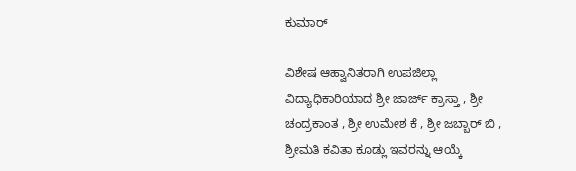ಕುಮಾರ್

ವಿಶೇಷ ಆಹ್ವಾನಿತರಾಗಿ ಉಪಜಿಲ್ಲಾ ವಿದ್ಯಾಧಿಕಾರಿಯಾದ ಶ್ರೀ ಜಾರ್ಜ್ ಕ್ರಾಸ್ತಾ , ಶ್ರೀ ಚಂದ್ರಕಾಂತ , ಶ್ರೀ ಉಮೇಶ ಕೆ , ಶ್ರೀ ಜಬ್ಬಾರ್ ಬಿ , ಶ್ರೀಮತಿ ಕವಿತಾ ಕೂಡ್ಲು ಇವರನ್ನು ಆಯ್ಕೆ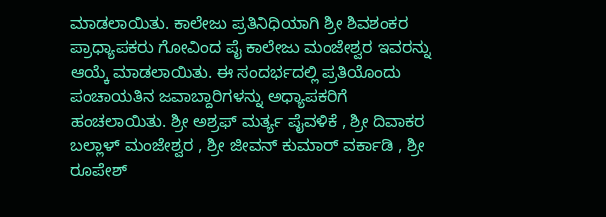ಮಾಡಲಾಯಿತು. ಕಾಲೇಜು ಪ್ರತಿನಿಧಿಯಾಗಿ ಶ್ರೀ ಶಿವಶಂಕರ ಪ್ರಾಧ್ಯಾಪಕರು ಗೋವಿಂದ ಪೈ ಕಾಲೇಜು ಮಂಜೇಶ್ವರ ಇವರನ್ನು ಆಯ್ಕೆ ಮಾಡಲಾಯಿತು. ಈ ಸಂದರ್ಭದಲ್ಲಿ ಪ್ರತಿಯೊಂದು ಪಂಚಾಯತಿನ ಜವಾಬ್ದಾರಿಗಳನ್ನು ಅಧ್ಯಾಪಕರಿಗೆ ಹಂಚಲಾಯಿತು. ಶ್ರೀ ಅಶ್ರಫ್ ಮರ್ತ್ಯ ಪೈವಳಿಕೆ , ಶ್ರೀ ದಿವಾಕರ ಬಲ್ಲಾಳ್ ಮಂಜೇಶ್ವರ , ಶ್ರೀ ಜೀವನ್ ಕುಮಾರ್ ವರ್ಕಾಡಿ , ಶ್ರೀ ರೂಪೇಶ್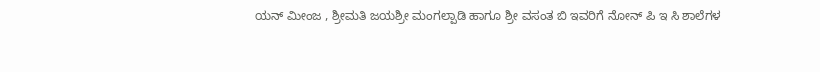ಯನ್ ಮೀಂಜ , ಶ್ರೀಮತಿ ಜಯಶ್ರೀ ಮಂಗಲ್ಪಾಡಿ ಹಾಗೂ ಶ್ರೀ ವಸಂತ ಬಿ ಇವರಿಗೆ ನೋನ್ ಪಿ ಇ ಸಿ ಶಾಲೆಗಳ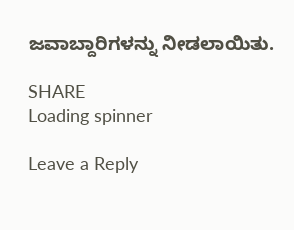ಜವಾಬ್ದಾರಿಗಳನ್ನು ನೀಡಲಾಯಿತು.

SHARE
Loading spinner

Leave a Reply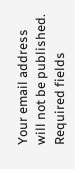Your email address will not be published. Required fields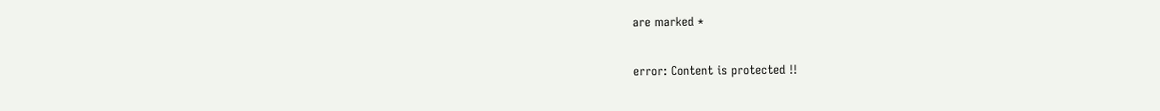are marked *

error: Content is protected !!